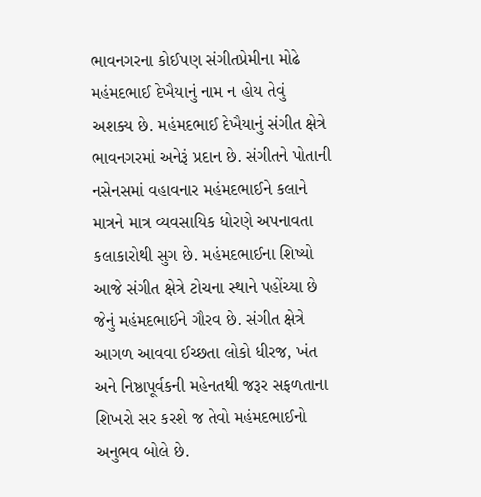ભાવનગરના કોઈપણ સંગીતપ્રેમીના મોઢે મહંમદભાઈ દેખૈયાનું નામ ન હોય તેવું અશક્ય છે. મહંમદભાઈ દેખૈયાનું સંગીત ક્ષેત્રે ભાવનગરમાં અનેરૂં પ્રદાન છે. સંગીતને પોતાની નસેનસમાં વહાવનાર મહંમદભાઈને કલાને માત્રને માત્ર વ્યવસાયિક ધોરણે અપનાવતા કલાકારોથી સુગ છે. મહંમદભાઈના શિષ્યો આજે સંગીત ક્ષેત્રે ટોચના સ્થાને પહોંચ્યા છે જેનું મહંમદભાઈને ગૌરવ છે. સંગીત ક્ષેત્રે આગળ આવવા ઈચ્છતા લોકો ધીરજ, ખંત અને નિષ્ઠાપૂર્વકની મહેનતથી જરૂર સફળતાના શિખરો સર કરશે જ તેવો મહંમદભાઈનો અનુભવ બોલે છે.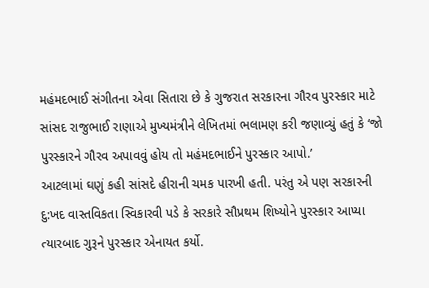મહંમદભાઈ સંગીતના એવા સિતારા છે કે ગુજરાત સરકારના ગૌરવ પુરસ્કાર માટે સાંસદ રાજુભાઈ રાણાએ મુખ્યમંત્રીને લેખિતમાં ભલામણ કરી જણાવ્યું હતું કે ‘જો પુરસ્કારને ગૌરવ અપાવવું હોય તો મહંમદભાઈને પુરસ્કાર આપો.’
આટલામાં ઘણું કહી સાંસદે હીરાની ચમક પારખી હતી. પરંતુ એ પણ સરકારની દુ:ખદ વાસ્તવિકતા સ્વિકારવી પડે કે સરકારે સૌપ્રથમ શિષ્યોને પુરસ્કાર આપ્યા ત્યારબાદ ગુરૂને પુરસ્કાર એનાયત કર્યો.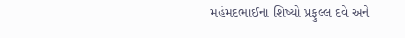મહંમદભાઈના શિષ્યો પ્રફુલ્લ દવે અને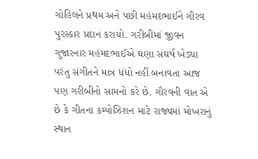ગોહિલને પ્રથમ અને પછી મહંમદભાઈને ગૌરવ પુરસ્કાર પ્રદાન કરાયો. ગરીબીમાં જીવન ગુજારનાર મહંમદભાઈએ ઘણા સંઘર્ષ ખેડ્યા પરંતુ સંગીતને માત્ર ધંધો નહીં બનાવતા આજ પણ ગરીબીનો સામનો કરે છે. ગૌરવની વાત એ છે કે ગીતના કમ્પોઝિશન માટે રાજ્યમાં મોખરાનું સ્થાન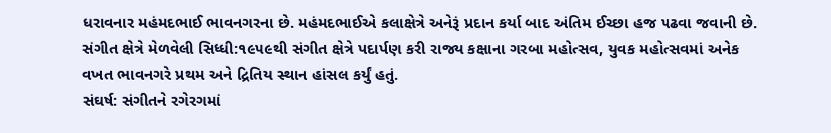ધરાવનાર મહંમદભાઈ ભાવનગરના છે. મહંમદભાઈએ કલાક્ષેત્રે અનેરૂં પ્રદાન કર્યા બાદ અંતિમ ઈચ્છા હજ પઢવા જવાની છે.
સંગીત ક્ષેત્રે મેળવેલી સિધ્ધી:૧૯૫૯થી સંગીત ક્ષેત્રે પદાર્પણ કરી રાજ્ય કક્ષાના ગરબા મહોત્સવ, યુવક મહોત્સવમાં અનેક વખત ભાવનગરે પ્રથમ અને દ્રિતિય સ્થાન હાંસલ કર્યું હતું.
સંઘર્ષ: સંગીતને રગેરગમાં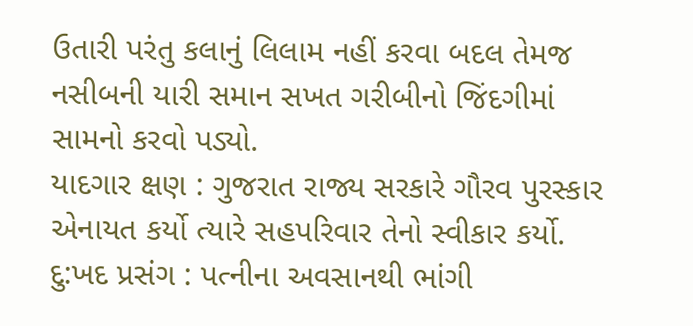ઉતારી પરંતુ કલાનું લિલામ નહીં કરવા બદલ તેમજ નસીબની યારી સમાન સખત ગરીબીનો જિંદગીમાં સામનો કરવો પડ્યો.
યાદગાર ક્ષણ : ગુજરાત રાજ્ય સરકારે ગૌરવ પુરસ્કાર એનાયત કર્યો ત્યારે સહપરિવાર તેનો સ્વીકાર કર્યો.
દુ:ખદ પ્રસંગ : પત્નીના અવસાનથી ભાંગી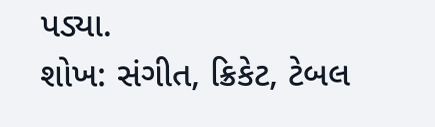પડ્યા.
શોખ: સંગીત, ક્રિકેટ, ટેબલ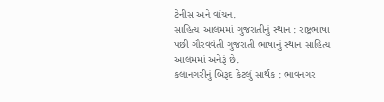ટેનીસ અને વાંચન.
સાહિત્ય આલમમાં ગુજરાતીનું સ્થાન : રાષ્ટ્રભાષા પછી ગૌરવવંતી ગુજરાતી ભાષાનું સ્થાન સાહિત્ય આલમમાં અનેરૂં છે.
કલાનગરીનું બિરૂદ કેટલું સાર્થક : ભાવનગર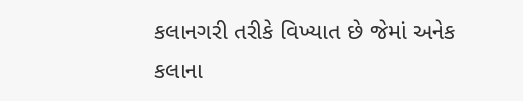કલાનગરી તરીકે વિખ્યાત છે જેમાં અનેક કલાના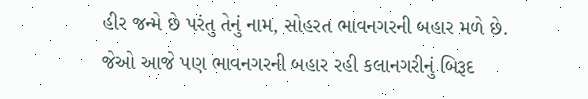હીર જન્મે છે પરંતુ તેનું નામ, સોહરત ભાવનગરની બહાર મળે છે. જેઓ આજે પણ ભાવનગરની બહાર રહી કલાનગરીનું બિરૂદ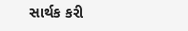સાર્થક કરી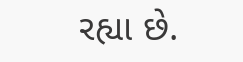રહ્યા છે.